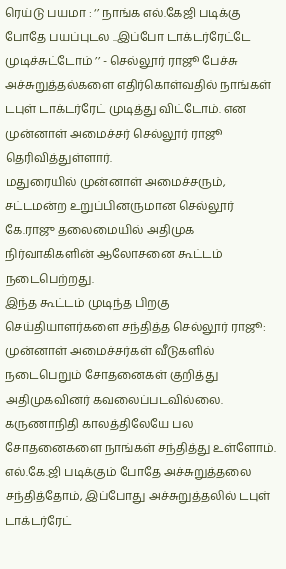ரெய்டு பயமா : ‘’ நாங்க எல்.கேஜி படிக்கு போதே பயப்புடல ..இப்போ டாக்டர்ரேட்டே முடிச்சுட்டோம் ’’ - செல்லூர் ராஜூ பேச்சு
அச்சுறுத்தல்களை எதிர்கொள்வதில் நாங்கள் டபுள் டாக்டர்ரேட் முடித்து விட்டோம். என முன்னாள் அமைச்சர் செல்லூர் ராஜூ தெரிவித்துள்ளார்.
மதுரையில் முன்னாள் அமைச்சரும், சட்டமன்ற உறுப்பினருமான செல்லூர் கே.ராஜு தலைமையில் அதிமுக நிர்வாகிகளின் ஆலோசனை கூட்டம் நடைபெற்றது.
இந்த கூட்டம் முடிந்த பிறகு செய்தியாளர்களை சந்தித்த செல்லூர் ராஜூ:
முன்னாள் அமைச்சர்கள் வீடுகளில் நடைபெறும் சோதனைகள் குறித்து அதிமுகவினர் கவலைப்படவில்லை. கருணாநிதி காலத்திலேயே பல சோதனைகளை நாங்கள் சந்தித்து உள்ளோம்.
எல்.கே.ஜி படிக்கும் போதே அச்சுறுத்தலை சந்தித்தோம், இப்போது அச்சுறுத்தலில் டபுள் டாக்டர்ரேட்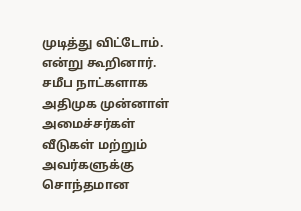முடித்து விட்டோம். என்று கூறினார்.
சமீப நாட்களாக அதிமுக முன்னாள் அமைச்சர்கள் வீடுகள் மற்றும் அவர்களுக்கு சொந்தமான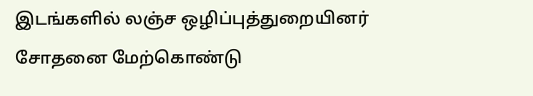இடங்களில் லஞ்ச ஒழிப்புத்துறையினர் சோதனை மேற்கொண்டு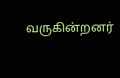வருகின்றனர்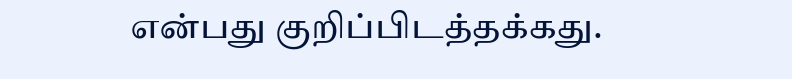என்பது குறிப்பிடத்தக்கது.